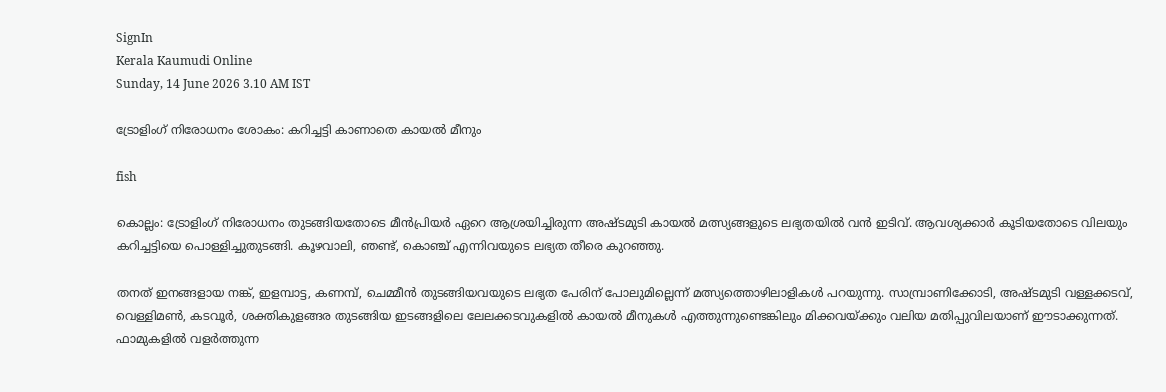SignIn
Kerala Kaumudi Online
Sunday, 14 June 2026 3.10 AM IST

ട്രോളിംഗ് നിരോധനം ശോകം: കറിച്ചട്ടി കാണാതെ കായൽ മീനും

fish

കൊല്ലം: ട്രോളിംഗ് നിരോധനം തുടങ്ങിയതോടെ മീൻപ്രിയർ ഏറെ ആശ്രയിച്ചിരുന്ന അഷ്ടമുടി കായൽ മത്സ്യങ്ങളുടെ ലഭ്യതയിൽ വൻ ഇടിവ്. ആവശ്യക്കാർ കൂടിയതോടെ വിലയും കറിച്ചട്ടിയെ പൊള്ളിച്ചുതുടങ്ങി. കൂഴവാലി, ഞണ്ട്, കൊഞ്ച് എന്നിവയുടെ ലഭ്യത തീരെ കുറഞ്ഞു.

തനത് ഇനങ്ങളായ നങ്ക്, ഇളമ്പാട്ട, കണമ്പ്, ചെമ്മീൻ തുടങ്ങിയവയുടെ ലഭ്യത പേരിന് പോലുമില്ലെന്ന് മത്സ്യത്തൊഴിലാളികൾ പറയുന്നു. സാമ്പ്രാണിക്കോടി, അഷ്ടമുടി വള്ളക്കടവ്, വെള്ളിമൺ, കടവൂർ, ശക്തികുളങ്ങര തുടങ്ങിയ ഇടങ്ങളിലെ ലേലക്കടവുകളിൽ കായൽ മീനുകൾ എത്തുന്നുണ്ടെങ്കിലും മിക്കവയ്ക്കും വലിയ മതിപ്പുവിലയാണ് ഈടാക്കുന്നത്. ഫാമുകളിൽ വളർത്തുന്ന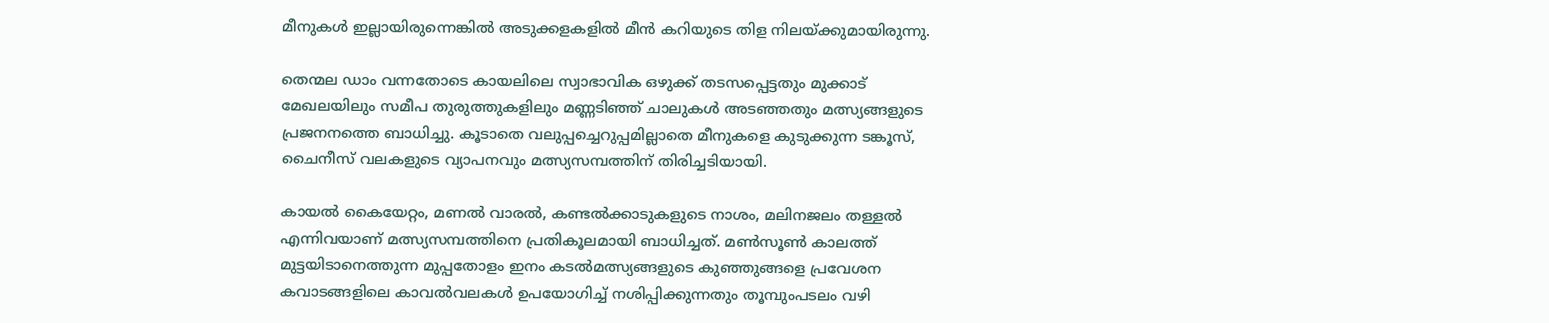മീനുകൾ ഇല്ലായിരുന്നെങ്കിൽ അടുക്കളകളിൽ മീൻ കറിയുടെ തിള നിലയ്ക്കുമായിരുന്നു.

തെന്മല ഡാം വന്നതോടെ കായലിലെ സ്വാഭാവിക ഒഴുക്ക് തടസപ്പെട്ടതും മുക്കാട് മേഖലയിലും സമീപ തുരുത്തുകളിലും മണ്ണടിഞ്ഞ് ചാലുകൾ അടഞ്ഞതും മത്സ്യങ്ങളുടെ പ്രജനനത്തെ ബാധിച്ചു. കൂടാതെ വലുപ്പച്ചെറുപ്പമില്ലാതെ മീനുകളെ കുടുക്കുന്ന ടങ്കൂസ്, ചൈനീസ് വലകളുടെ വ്യാപനവും മത്സ്യസമ്പത്തിന് തിരിച്ചടിയായി.

കായൽ കൈയേറ്റം, മണൽ വാരൽ, കണ്ടൽക്കാടുകളുടെ നാശം, മലിനജലം തള്ളൽ എന്നിവയാണ് മത്സ്യസമ്പത്തിനെ പ്രതികൂലമായി ബാധിച്ചത്. മൺസൂൺ കാലത്ത് മുട്ടയിടാനെത്തുന്ന മുപ്പതോളം ഇനം കടൽമത്സ്യങ്ങളുടെ കുഞ്ഞുങ്ങളെ പ്രവേശന കവാടങ്ങളിലെ കാവൽവലകൾ ഉപയോഗിച്ച് നശിപ്പിക്കുന്നതും തൂമ്പുംപടലം വഴി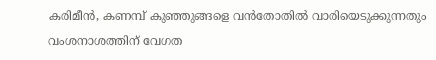കരിമീൻ, കണമ്പ് കുഞ്ഞുങ്ങളെ വൻതോതിൽ വാരിയെടുക്കുന്നതും വംശനാശത്തിന് വേഗത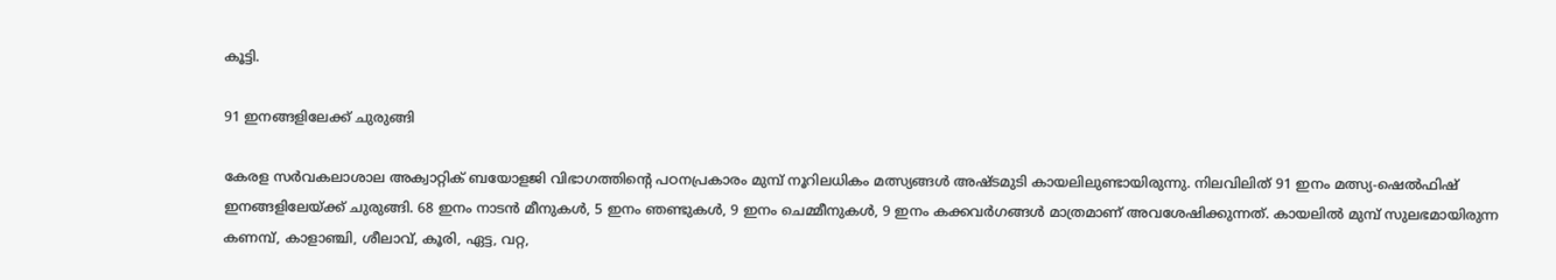കൂട്ടി.

91 ഇനങ്ങളിലേക്ക് ചുരുങ്ങി

കേരള സർവകലാശാല അക്വാറ്റിക് ബയോളജി വിഭാഗത്തിന്റെ പഠനപ്രകാരം മുമ്പ് നൂറിലധികം മത്സ്യങ്ങൾ അഷ്ടമുടി കായലിലുണ്ടായിരുന്നു. നിലവിലിത് 91 ഇനം മത്സ്യ-ഷെൽഫിഷ് ഇനങ്ങളിലേയ്ക്ക് ചുരുങ്ങി. 68 ഇനം നാടൻ മീനുകൾ, 5 ഇനം ഞണ്ടുകൾ, 9 ഇനം ചെമ്മീനുകൾ, 9 ഇനം കക്കവർഗങ്ങൾ മാത്രമാണ് അവശേഷിക്കുന്നത്. കായലിൽ മുമ്പ് സുലഭമായിരുന്ന കണമ്പ്, കാളാഞ്ചി, ശീലാവ്, കൂരി, ഏട്ട, വറ്റ,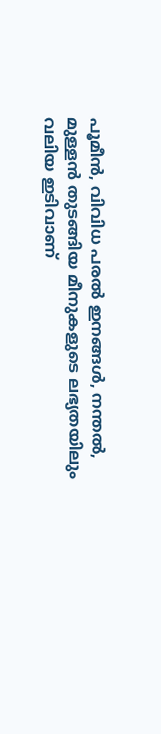പൂമീൻ, വിവിധ പരൽ ഇനങ്ങൾ, നന്തൽ, മുള്ളൻ തുടങ്ങിയ മീനുകളുടെ ലഭ്യതയിലും വലിയ ഇടിവാണ്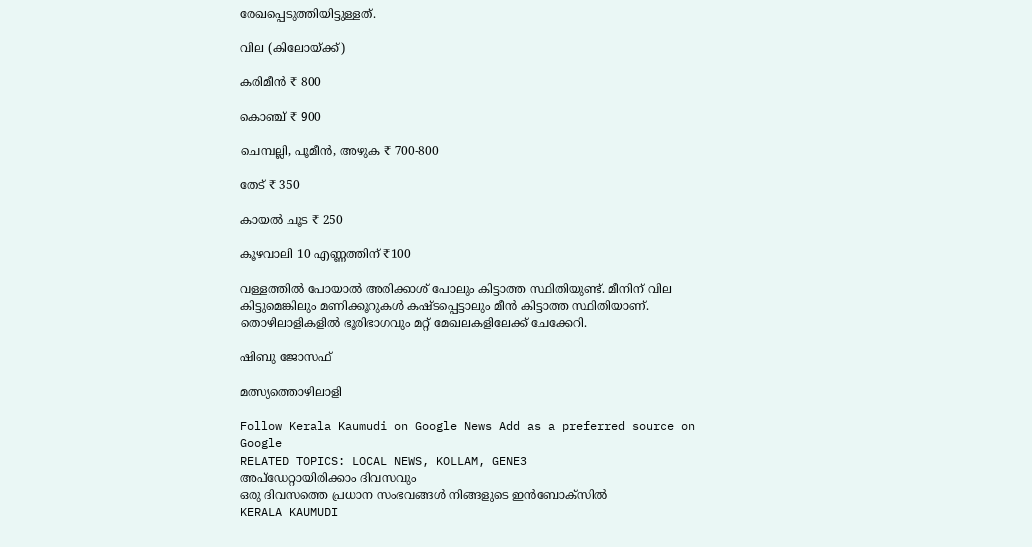രേഖപ്പെടുത്തിയിട്ടുള്ളത്.

വില (കിലോയ്ക്ക്)

കരിമീൻ ₹ 800

കൊഞ്ച് ₹ 900

ചെമ്പല്ലി, പൂമീൻ, അഴുക ₹ 700-800

തേട് ₹ 350

കായൽ ചൂട ₹ 250

കൂഴവാലി 10 എണ്ണത്തിന് ₹100

വള്ളത്തിൽ പോയാൽ അരിക്കാശ് പോലും കിട്ടാത്ത സ്ഥിതിയുണ്ട്. മീനിന് വില കിട്ടുമെങ്കിലും മണിക്കൂറുകൾ കഷ്ടപ്പെട്ടാലും മീൻ കിട്ടാത്ത സ്ഥിതിയാണ്. തൊഴിലാളികളിൽ ഭൂരിഭാഗവും മറ്റ് മേഖലകളിലേക്ക് ചേക്കേറി.

ഷിബു ജോസഫ്

മത്സ്യത്തൊഴിലാളി

Follow Kerala Kaumudi on Google News Add as a preferred source on Google
RELATED TOPICS: LOCAL NEWS, KOLLAM, GENE3
അപ്ഡേറ്റായിരിക്കാം ദിവസവും
ഒരു ദിവസത്തെ പ്രധാന സംഭവങ്ങൾ നിങ്ങളുടെ ഇൻബോക്സിൽ
KERALA KAUMUDI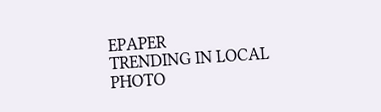EPAPER
TRENDING IN LOCAL
PHOTO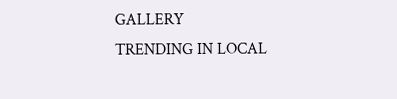GALLERY
TRENDING IN LOCAL